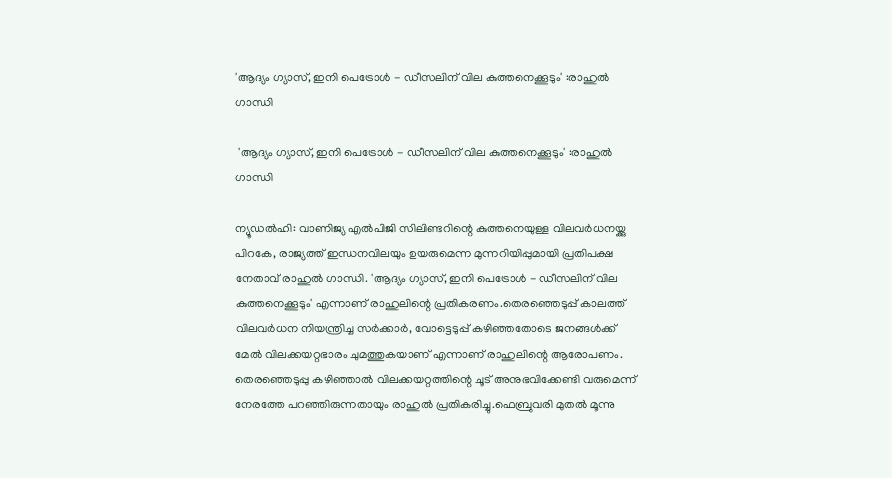'ആദ്യം ഗ്യാസ്, ഇനി പെട്രോള്‍ - ഡീസലിന് വില കുത്തനെക്കൂടും' :രാഹുല്‍ ഗാന്ധി

 'ആദ്യം ഗ്യാസ്, ഇനി പെട്രോള്‍ - ഡീസലിന് വില കുത്തനെക്കൂടും' :രാഹുല്‍ ഗാന്ധി

ന്യൂഡല്‍ഹി: വാണിജ്യ എല്‍പിജി സിലിണ്ടറിന്റെ കുത്തനെയുള്ള വിലവര്‍ധനയ്ക്കു പിറകേ, രാജ്യത്ത് ഇന്ധനവിലയും ഉയരുമെന്ന മുന്നറിയിപ്പുമായി പ്രതിപക്ഷ നേതാവ് രാഹുല്‍ ഗാന്ധി. 'ആദ്യം ഗ്യാസ്, ഇനി പെട്രോള്‍ - ഡീസലിന് വില കുത്തനെക്കൂടും' എന്നാണ് രാഹുലിന്റെ പ്രതികരണം.തെരഞ്ഞെടുപ്പ് കാലത്ത് വിലവര്‍ധന നിയന്ത്രിച്ച സര്‍ക്കാര്‍, വോട്ടെടുപ്പ് കഴിഞ്ഞതോടെ ജനങ്ങള്‍ക്ക് മേല്‍ വിലക്കയറ്റഭാരം ചുമത്തുകയാണ് എന്നാണ് രാഹുലിന്റെ ആരോപണം. തെരഞ്ഞെടുപ്പു കഴിഞ്ഞാല്‍ വിലക്കയറ്റത്തിന്റെ ചൂട് അനുഭവിക്കേണ്ടി വരുമെന്ന് നേരത്തേ പറഞ്ഞിരുന്നതായും രാഹുല്‍ പ്രതികരിച്ചു.ഫെബ്രുവരി മുതല്‍ മൂന്നു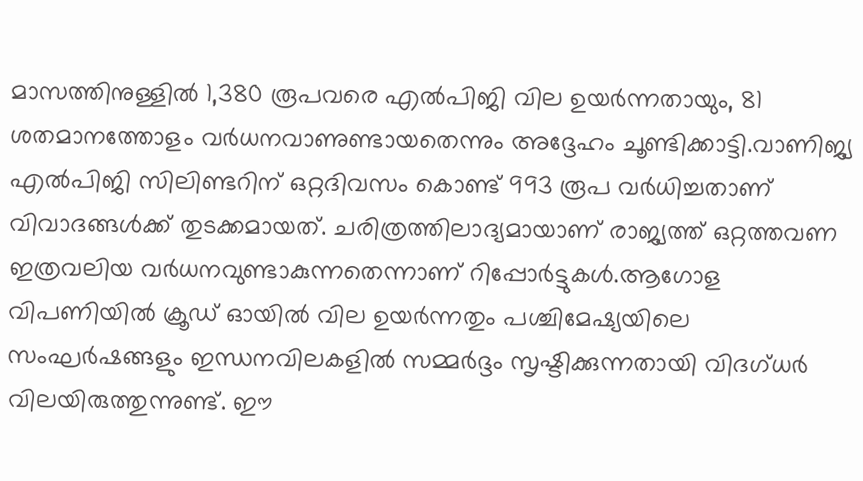മാസത്തിനുള്ളില്‍ 1,380 രൂപവരെ എല്‍പിജി വില ഉയര്‍ന്നതായും, 81 ശതമാനത്തോളം വര്‍ധനവാണുണ്ടായതെന്നും അദ്ദേഹം ചൂണ്ടിക്കാട്ടി.വാണിജ്യ എല്‍പിജി സിലിണ്ടറിന് ഒറ്റദിവസം കൊണ്ട് 993 രൂപ വര്‍ധിച്ചതാണ് വിവാദങ്ങള്‍ക്ക് തുടക്കമായത്. ചരിത്രത്തിലാദ്യമായാണ് രാജ്യത്ത് ഒറ്റത്തവണ ഇത്രവലിയ വര്‍ധനവുണ്ടാകുന്നതെന്നാണ് റിപ്പോര്‍ട്ടുകള്‍.ആഗോള വിപണിയില്‍ ക്രൂഡ് ഓയില്‍ വില ഉയര്‍ന്നതും പശ്ചിമേഷ്യയിലെ സംഘര്‍ഷങ്ങളും ഇന്ധനവിലകളില്‍ സമ്മര്‍ദ്ദം സൃഷ്ടിക്കുന്നതായി വിദഗ്ധര്‍ വിലയിരുത്തുന്നുണ്ട്. ഈ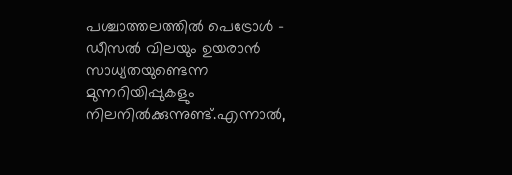പശ്ചാത്തലത്തില്‍ പെട്രോള്‍ - ഡീസല്‍ വിലയും ഉയരാന്‍ സാധ്യതയുണ്ടെന്ന മുന്നറിയിപ്പുകളും നിലനില്‍ക്കുന്നുണ്ട്.എന്നാല്‍,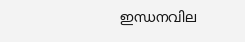ഇന്ധനവില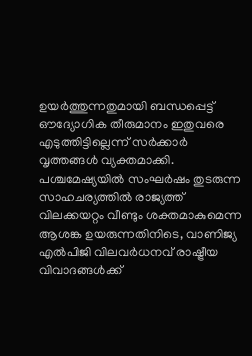ഉയര്‍ത്തുന്നതുമായി ബന്ധപ്പെട്ട് ഔദ്യോഗിക തീരുമാനം ഇതുവരെ എടുത്തിട്ടില്ലെന്ന് സര്‍ക്കാര്‍ വൃത്തങ്ങള്‍ വ്യക്തമാക്കി. പശ്ചമേഷ്യയില്‍ സംഘര്‍ഷം തുടരുന്ന സാഹചര്യത്തില്‍ രാജ്യത്ത് വിലക്കയറ്റം വീണ്ടും ശക്തമാകുമെന്ന ആശങ്ക ഉയരുന്നതിനിടെ, വാണിജ്യ എല്‍പിജി വിലവര്‍ധനവ് രാഷ്ട്രീയ വിവാദങ്ങള്‍ക്ക്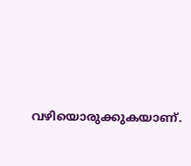വഴിയൊരുക്കുകയാണ്.